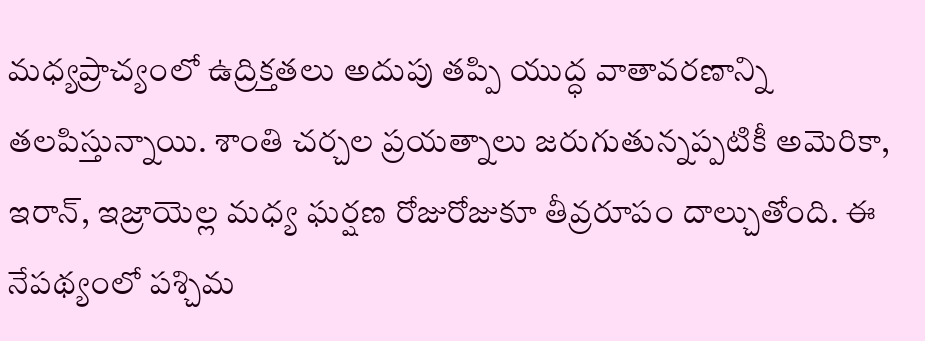మధ్యప్రాచ్యంలో ఉద్రిక్తతలు అదుపు తప్పి యుద్ధ వాతావరణాన్ని తలపిస్తున్నాయి. శాంతి చర్చల ప్రయత్నాలు జరుగుతున్నప్పటికీ అమెరికా, ఇరాన్, ఇజ్రాయెల్ల మధ్య ఘర్షణ రోజురోజుకూ తీవ్రరూపం దాల్చుతోంది. ఈ నేపథ్యంలో పశ్చిమ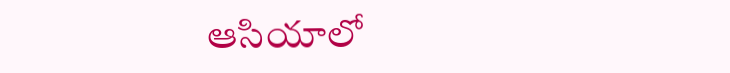ఆసియాలో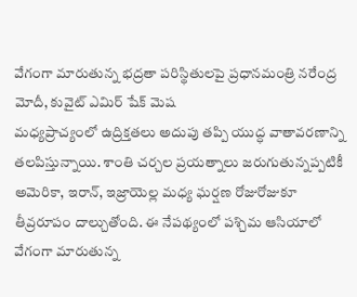వేగంగా మారుతున్న భద్రతా పరిస్థితులపై ప్రధానమంత్రి నరేంద్ర మోదీ, కువైట్ ఎమిర్ షేక్ మెష
మధ్యప్రాచ్యంలో ఉద్రిక్తతలు అదుపు తప్పి యుద్ధ వాతావరణాన్ని తలపిస్తున్నాయి. శాంతి చర్చల ప్రయత్నాలు జరుగుతున్నప్పటికీ అమెరికా, ఇరాన్, ఇజ్రాయెల్ల మధ్య ఘర్షణ రోజురోజుకూ తీవ్రరూపం దాల్చుతోంది. ఈ నేపథ్యంలో పశ్చిమ ఆసియాలో వేగంగా మారుతున్న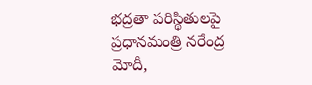భద్రతా పరిస్థితులపై ప్రధానమంత్రి నరేంద్ర మోదీ,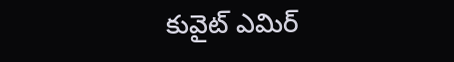కువైట్ ఎమిర్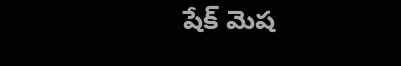షేక్ మెష